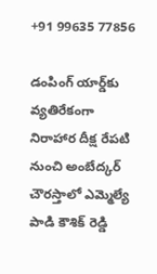+91 99635 77856

డంపింగ్ యార్డ్‌కు వ్యతిరేకంగా నిరాహార దీక్ష రేపటి నుంచి అంబేద్కర్ చౌరస్తాలో ఎమ్మెల్యే పాడి కౌశిక్ రెడ్డి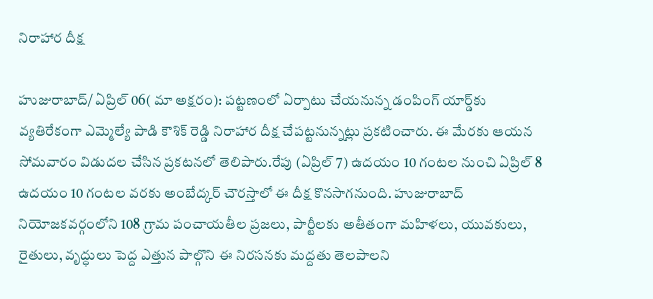నిరాహార దీక్ష

హుజురాబాద్/ ఏప్రిల్ 06( మా అక్షరం): పట్టణంలో ఏర్పాటు చేయనున్న డంపింగ్ యార్డ్‌కు వ్యతిరేకంగా ఎమ్మెల్యే పాడి కౌశిక్ రెడ్డి నిరాహార దీక్ష చేపట్టనున్నట్లు ప్రకటించారు. ఈ మేరకు ఆయన సోమవారం విడుదల చేసిన ప్రకటనలో తెలిపారు.రేపు (ఏప్రిల్ 7) ఉదయం 10 గంటల నుంచి ఏప్రిల్ 8 ఉదయం 10 గంటల వరకు అంబేద్కర్ చౌరస్తాలో ఈ దీక్ష కొనసాగనుంది. హుజురాబాద్ నియోజకవర్గంలోని 108 గ్రామ పంచాయతీల ప్రజలు, పార్టీలకు అతీతంగా మహిళలు, యువకులు, రైతులు, వృద్ధులు పెద్ద ఎత్తున పాల్గొని ఈ నిరసనకు మద్దతు తెలపాలని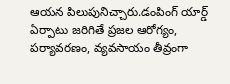ఆయన పిలుపునిచ్చారు.డంపింగ్ యార్డ్ ఏర్పాటు జరిగితే ప్రజల ఆరోగ్యం, పర్యావరణం, వ్యవసాయం తీవ్రంగా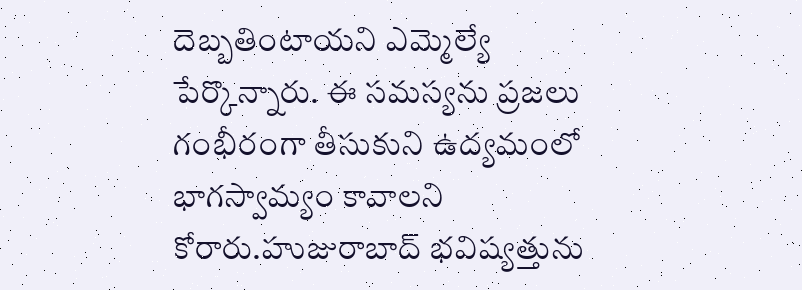దెబ్బతింటాయని ఎమ్మెల్యే పేర్కొన్నారు. ఈ సమస్యను ప్రజలు గంభీరంగా తీసుకుని ఉద్యమంలో భాగస్వామ్యం కావాలని కోరారు.హుజురాబాద్ భవిష్యత్తును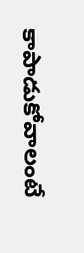కాపాడుకోవాలంటే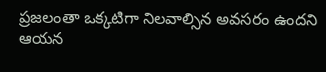ప్రజలంతా ఒక్కటిగా నిలవాల్సిన అవసరం ఉందని ఆయన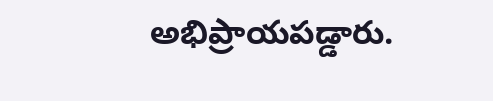అభిప్రాయపడ్డారు.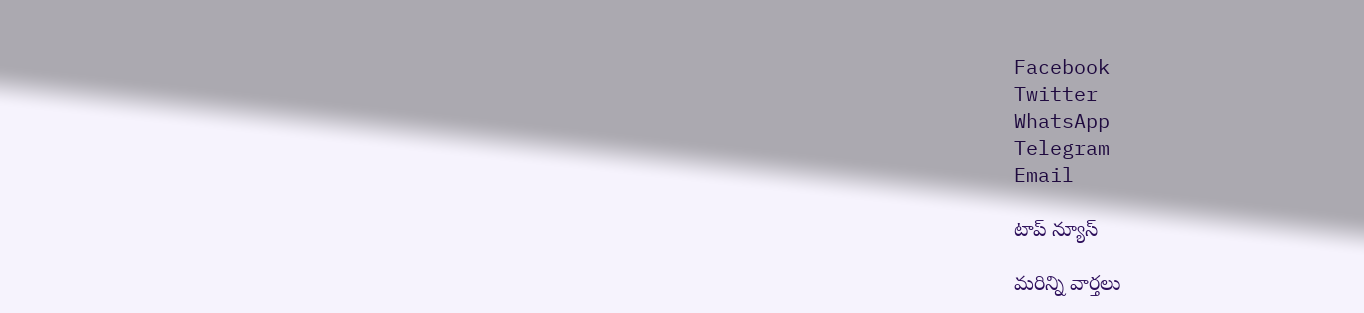Facebook
Twitter
WhatsApp
Telegram
Email

టాప్ న్యూస్

మరిన్ని వార్తలు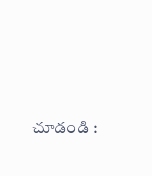చూడండి :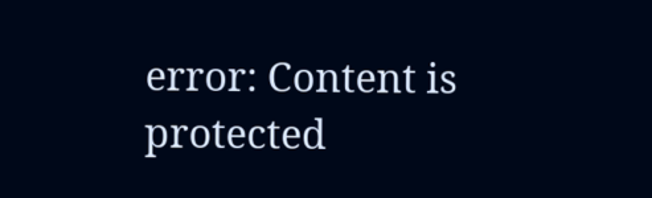error: Content is protected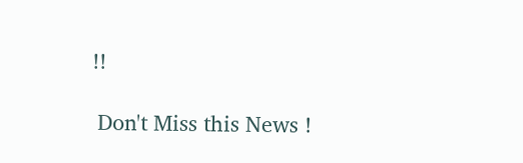!!

 Don't Miss this News !